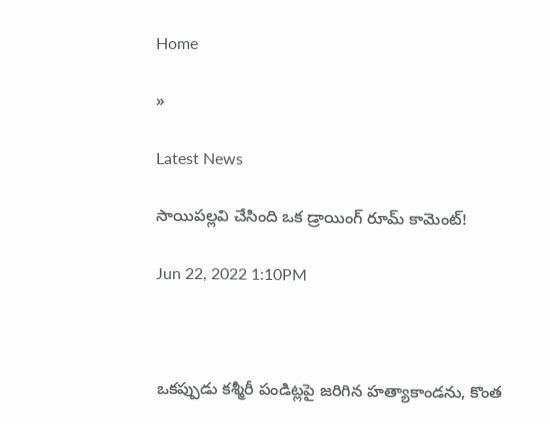Home

»

Latest News

సాయిప‌ల్ల‌వి చేసింది ఒక‌ డ్రాయింగ్ రూమ్ కామెంట్‌!

Jun 22, 2022 1:10PM



ఒక‌ప్పుడు క‌శ్మీరీ పండిట్లపై జ‌రిగిన హ‌త్యాకాండ‌ను, కొంత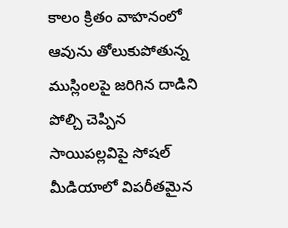కాలం క్రితం వాహ‌నంలో ఆవును తోలుకుపోతున్న ముస్లింల‌పై జ‌రిగిన దాడిని పోల్చి చెప్పిన సాయిప‌ల్ల‌విపై సోష‌ల్ మీడియాలో విప‌రీత‌మైన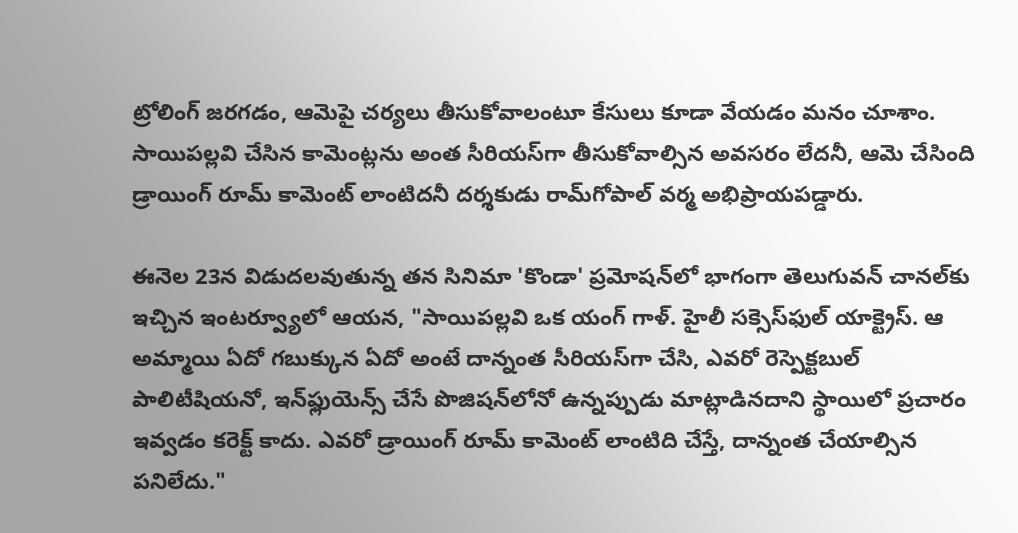ట్రోలింగ్ జ‌ర‌గ‌డం, ఆమెపై చ‌ర్య‌లు తీసుకోవాలంటూ కేసులు కూడా వేయ‌డం మ‌నం చూశాం. సాయిప‌ల్ల‌వి చేసిన కామెంట్ల‌ను అంత సీరియ‌స్‌గా తీసుకోవాల్సిన అవ‌స‌రం లేద‌నీ, ఆమె చేసింది డ్రాయింగ్ రూమ్ కామెంట్ లాంటిద‌నీ ద‌ర్శ‌కుడు రామ్‌గోపాల్ వ‌ర్మ అభిప్రాయ‌ప‌డ్డారు.

ఈనెల 23న విడుద‌ల‌వుతున్న త‌న సినిమా 'కొండా' ప్ర‌మోష‌న్‌లో భాగంగా తెలుగువ‌న్ చాన‌ల్‌కు ఇచ్చిన ఇంట‌ర్వ్యూలో ఆయ‌న, "సాయిప‌ల్ల‌వి ఒక యంగ్ గాళ్‌. హైలీ స‌క్సెస్‌ఫుల్ యాక్ట్రెస్‌. ఆ అమ్మాయి ఏదో గ‌బుక్కున ఏదో అంటే దాన్నంత సీరియ‌స్‌గా చేసి, ఎవ‌రో రెస్పెక్ట‌బుల్ పాలిటీషియ‌నో, ఇన్‌ఫ్లుయెన్స్ చేసే పొజిష‌న్‌లోనో ఉన్న‌ప్పుడు మాట్లాడిన‌దాని స్థాయిలో ప్ర‌చారం ఇవ్వ‌డం క‌రెక్ట్ కాదు. ఎవ‌రో డ్రాయింగ్ రూమ్ కామెంట్ లాంటిది చేస్తే, దాన్నంత చేయాల్సిన ప‌నిలేదు."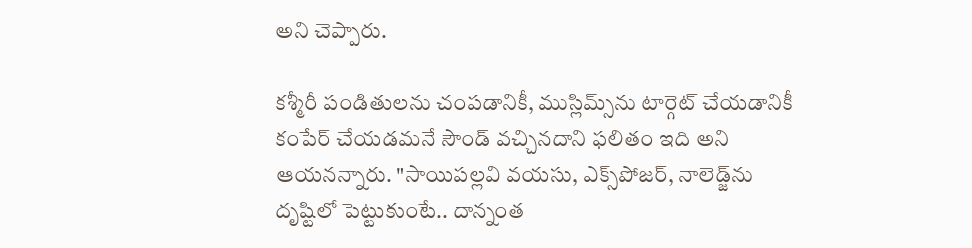అని చెప్పారు.

క‌శ్మీరీ పండితుల‌ను చంప‌డానికీ, ముస్లిమ్స్‌ను టార్గెట్ చేయ‌డానికీ కంపేర్ చేయ‌డ‌మ‌నే సౌండ్ వ‌చ్చిన‌దాని ఫ‌లితం ఇది అని ఆయ‌న‌న్నారు. "సాయిప‌ల్ల‌వి వ‌య‌సు, ఎక్స్‌పోజ‌ర్‌, నాలెడ్జ్‌ను దృష్టిలో పెట్టుకుంటే.. దాన్నంత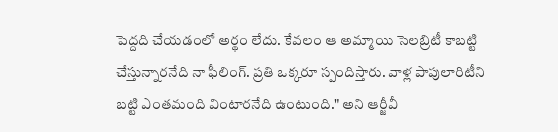పెద్ద‌ది చేయడంలో అర్థం లేదు. కేవ‌లం ఆ అమ్మాయి సెల‌బ్రిటీ కాబ‌ట్టి చేస్తున్నారనేది నా ఫీలింగ్‌. ప్ర‌తి ఒక్క‌రూ స్పందిస్తారు. వాళ్ల పాపులారిటీని బ‌ట్టి ఎంత‌మంది వింటార‌నేది ఉంటుంది." అని ఆర్జీవీ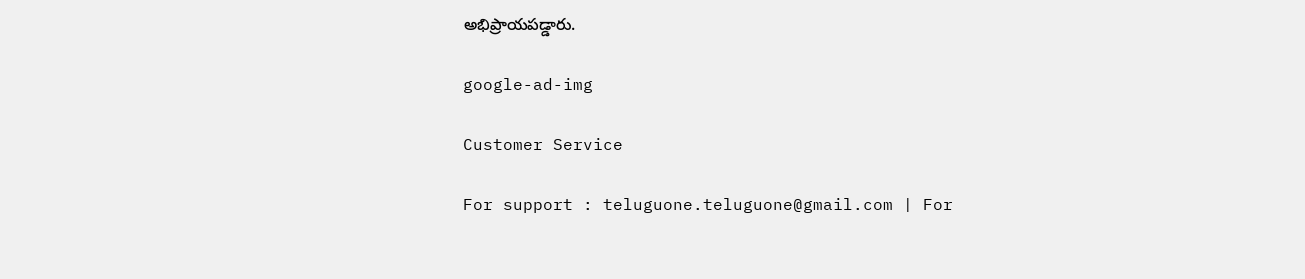అభిప్రాయ‌ప‌డ్డారు.

google-ad-img

Customer Service

For support : teluguone.teluguone@gmail.com | For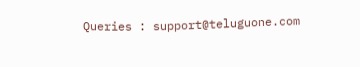Queries : support@teluguone.com